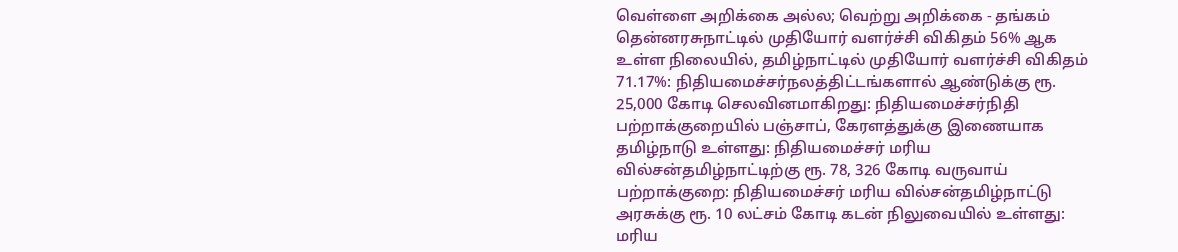வெள்ளை அறிக்கை அல்ல; வெற்று அறிக்கை - தங்கம் தென்னரசுநாட்டில் முதியோர் வளர்ச்சி விகிதம் 56% ஆக உள்ள நிலையில், தமிழ்நாட்டில் முதியோர் வளர்ச்சி விகிதம் 71.17%: நிதியமைச்சர்நலத்திட்டங்களால் ஆண்டுக்கு ரூ. 25,000 கோடி செலவினமாகிறது: நிதியமைச்சர்நிதி பற்றாக்குறையில் பஞ்சாப், கேரளத்துக்கு இணையாக தமிழ்நாடு உள்ளது: நிதியமைச்சர் மரிய வில்சன்தமிழ்நாட்டிற்கு ரூ. 78, 326 கோடி வருவாய் பற்றாக்குறை: நிதியமைச்சர் மரிய வில்சன்தமிழ்நாட்டு அரசுக்கு ரூ. 10 லட்சம் கோடி கடன் நிலுவையில் உள்ளது: மரிய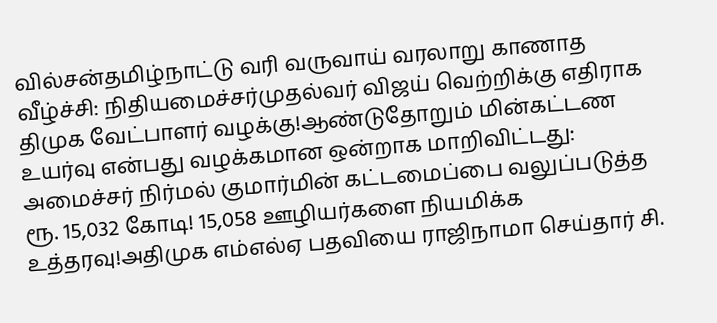வில்சன்தமிழ்நாட்டு வரி வருவாய் வரலாறு காணாத வீழ்ச்சி: நிதியமைச்சர்முதல்வர் விஜய் வெற்றிக்கு எதிராக திமுக வேட்பாளர் வழக்கு!ஆண்டுதோறும் மின்கட்டண உயர்வு என்பது வழக்கமான ஒன்றாக மாறிவிட்டது: அமைச்சர் நிர்மல் குமார்மின் கட்டமைப்பை வலுப்படுத்த ரூ. 15,032 கோடி! 15,058 ஊழியர்களை நியமிக்க உத்தரவு!அதிமுக எம்எல்ஏ பதவியை ராஜிநாமா செய்தார் சி.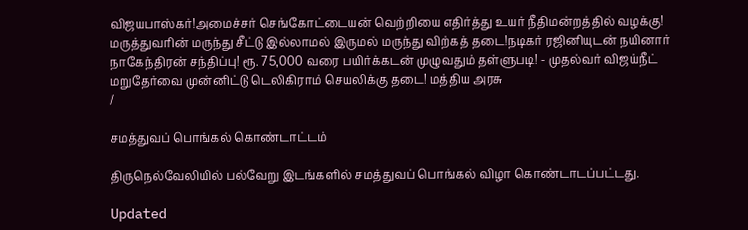விஜயபாஸ்கர்!அமைச்சர் செங்கோட்டையன் வெற்றியை எதிர்த்து உயர் நீதிமன்றத்தில் வழக்கு! மருத்துவரின் மருந்து சீட்டு இல்லாமல் இருமல் மருந்து விற்கத் தடை!நடிகர் ரஜினியுடன் நயினார் நாகேந்திரன் சந்திப்பு! ரூ. 75,000 வரை பயிர்க்கடன் முழுவதும் தள்ளுபடி! - முதல்வர் விஜய்நீட் மறுதேர்வை முன்னிட்டு டெலிகிராம் செயலிக்கு தடை! மத்திய அரசு
/

சமத்துவப் பொங்கல் கொண்டாட்டம்

திருநெல்வேலியில் பல்வேறு இடங்களில் சமத்துவப் பொங்கல் விழா கொண்டாடப்பட்டது.

Updated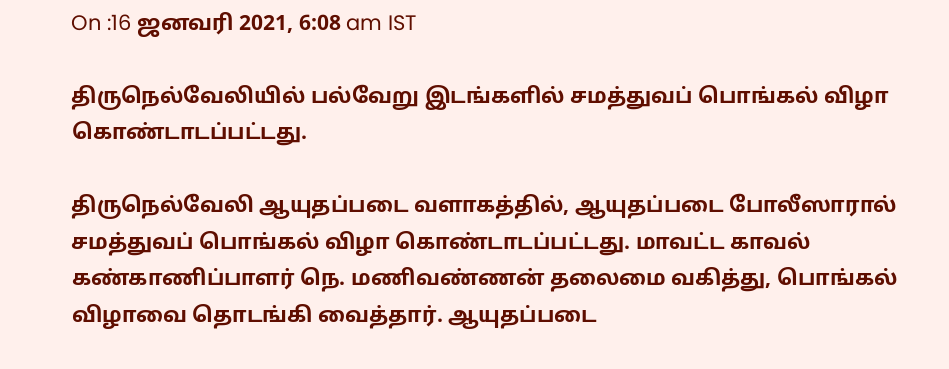On :16 ஜனவரி 2021, 6:08 am IST

திருநெல்வேலியில் பல்வேறு இடங்களில் சமத்துவப் பொங்கல் விழா கொண்டாடப்பட்டது.

திருநெல்வேலி ஆயுதப்படை வளாகத்தில், ஆயுதப்படை போலீஸாரால் சமத்துவப் பொங்கல் விழா கொண்டாடப்பட்டது. மாவட்ட காவல் கண்காணிப்பாளர் நெ. மணிவண்ணன் தலைமை வகித்து, பொங்கல் விழாவை தொடங்கி வைத்தார். ஆயுதப்படை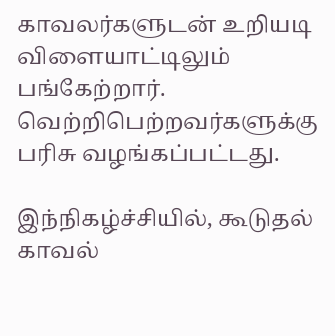காவலர்களுடன் உறியடி விளையாட்டிலும் பங்கேற்றார். வெற்றிபெற்றவர்களுக்கு பரிசு வழங்கப்பட்டது.

இந்நிகழ்ச்சியில், கூடுதல் காவல்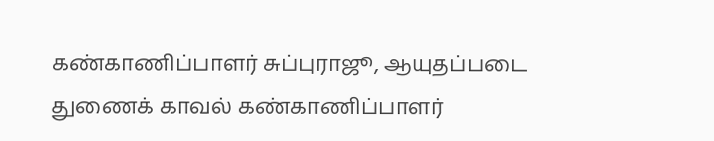கண்காணிப்பாளர் சுப்புராஜூ, ஆயுதப்படை துணைக் காவல் கண்காணிப்பாளர்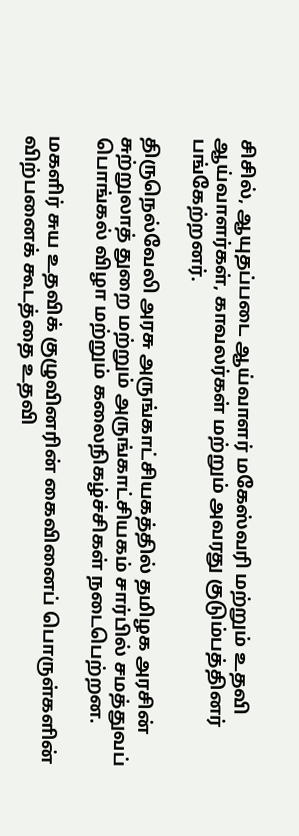சிசில், ஆயுதப்படை ஆய்வாளர் மகேஸ்வரி மற்றும் உதவி ஆய்வாளர்கள், காவலர்கள் மற்றும் அவரது குடும்பத்தினர் பங்கேற்றனர்.

திருநெல்வேலி அரசு அருங்காட்சியகத்தில் தமிழக அரசின் சுற்றுலாத் துறை மற்றும் அருங்காட்சியகம் சார்பில் சமத்துவப் பொங்கல் விழா மற்றும் கலைநிகழ்ச்சிகள் நடைபெற்றன.

மகளிர் சுய உதவிக் குழுவினரின் கைவினைப் பொருள்களின் விற்பனைக் கூடத்தை உதவி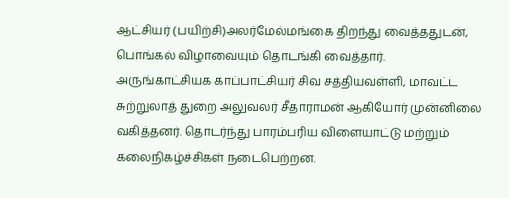ஆட்சியர் (பயிற்சி)அலர்மேல்மங்கை திறந்து வைத்ததுடன், பொங்கல் விழாவையும் தொடங்கி வைத்தார். அருங்காட்சியக காப்பாட்சியர் சிவ சத்தியவள்ளி, மாவட்ட சுற்றுலாத் துறை அலுவலர் சீதாராமன் ஆகியோர் முன்னிலை வகித்தனர். தொடர்ந்து பாரம்பரிய விளையாட்டு மற்றும் கலைநிகழ்ச்சிகள் நடைபெற்றன.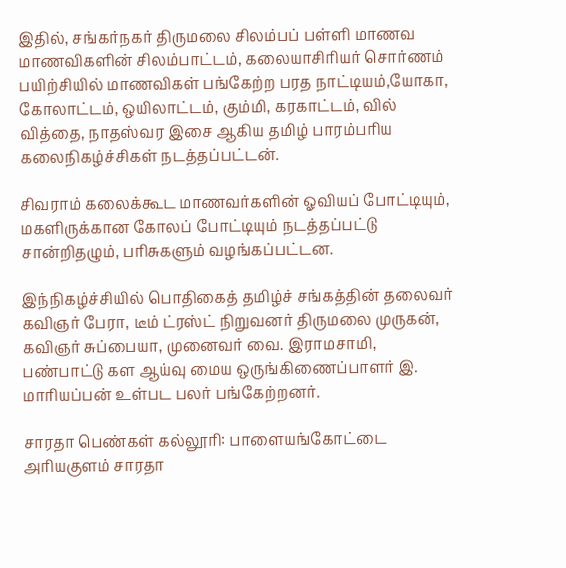இதில், சங்கர்நகர் திருமலை சிலம்பப் பள்ளி மாணவ மாணவிகளின் சிலம்பாட்டம், கலையாசிரியர் சொர்ணம் பயிற்சியில் மாணவிகள் பங்கேற்ற பரத நாட்டியம்,யோகா, கோலாட்டம், ஒயிலாட்டம், கும்மி, கரகாட்டம், வில் வித்தை, நாதஸ்வர இசை ஆகிய தமிழ் பாரம்பரிய கலைநிகழ்ச்சிகள் நடத்தப்பட்டன்.

சிவராம் கலைக்கூட மாணவர்களின் ஓவியப் போட்டியும், மகளிருக்கான கோலப் போட்டியும் நடத்தப்பட்டு சான்றிதழும், பரிசுகளும் வழங்கப்பட்டன.

இந்நிகழ்ச்சியில் பொதிகைத் தமிழ்ச் சங்கத்தின் தலைவர் கவிஞர் பேரா, டீம் ட்ரஸ்ட் நிறுவனர் திருமலை முருகன், கவிஞர் சுப்பையா, முனைவர் வை. இராமசாமி, பண்பாட்டு கள ஆய்வு மைய ஒருங்கிணைப்பாளர் இ. மாரியப்பன் உள்பட பலர் பங்கேற்றனர்.

சாரதா பெண்கள் கல்லூரி: பாளையங்கோட்டை அரியகுளம் சாரதா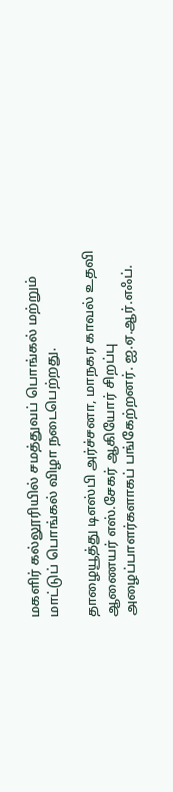மகளிர் கல்லூரியில் சமத்துவப் பொங்கல் மற்றும் மாட்டுப் பொங்கல் விழா நடைபெற்றது.

தாழையூத்து டிஎஸ்பி அர்ச்சனா, மாநகர காவல் உதவி ஆணையர் எஸ்.சேகர் ஆகியோர் சிறப்பு அழைப்பாளர்களாகப் பங்கேற்றனர். ஐ.ஏ.ஆர்.எஃப்.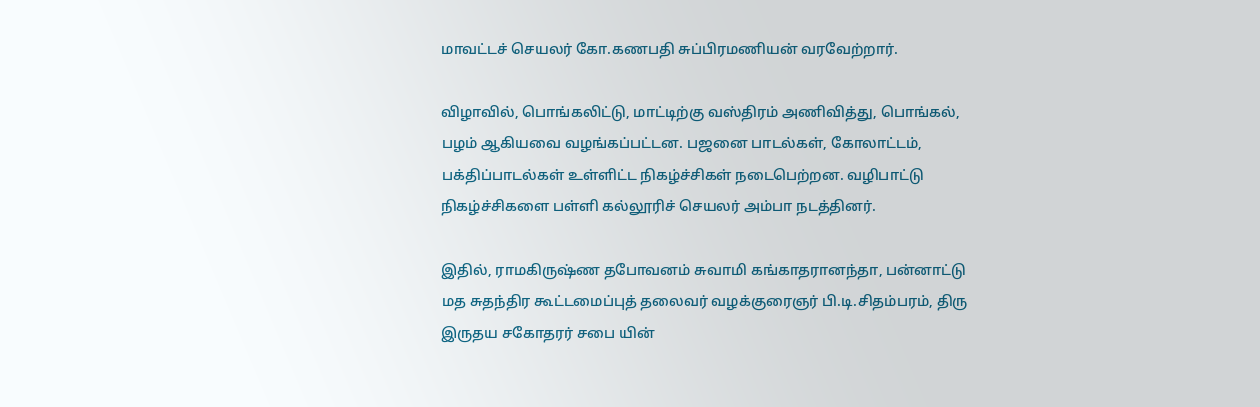மாவட்டச் செயலர் கோ.கணபதி சுப்பிரமணியன் வரவேற்றார்.

விழாவில், பொங்கலிட்டு, மாட்டிற்கு வஸ்திரம் அணிவித்து, பொங்கல், பழம் ஆகியவை வழங்கப்பட்டன. பஜனை பாடல்கள், கோலாட்டம், பக்திப்பாடல்கள் உள்ளிட்ட நிகழ்ச்சிகள் நடைபெற்றன. வழிபாட்டு நிகழ்ச்சிகளை பள்ளி கல்லூரிச் செயலர் அம்பா நடத்தினர்.

இதில், ராமகிருஷ்ண தபோவனம் சுவாமி கங்காதரானந்தா, பன்னாட்டு மத சுதந்திர கூட்டமைப்புத் தலைவர் வழக்குரைஞர் பி.டி.சிதம்பரம், திரு இருதய சகோதரர் சபை யின்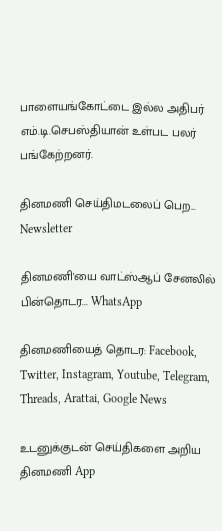பாளையங்கோட்டை இல்ல அதிபர் எம்.டி.செபஸ்தியான் உள்பட பலர் பங்கேற்றனர்.

தினமணி செய்திமடலைப் பெற... Newsletter

தினமணி'யை வாட்ஸ்ஆப் சேனலில் பின்தொடர... WhatsApp

தினமணியைத் தொடர: Facebook, Twitter, Instagram, Youtube, Telegram, Threads, Arattai, Google News

உடனுக்குடன் செய்திகளை அறிய தினமணி App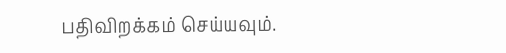பதிவிறக்கம் செய்யவும்.